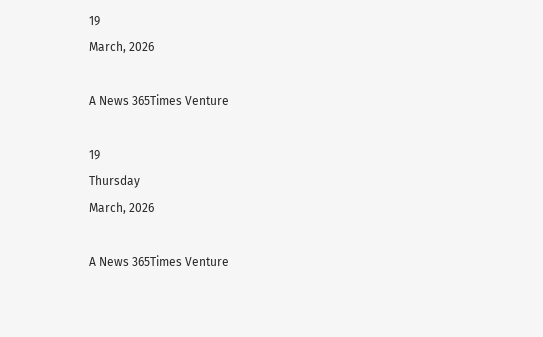19
March, 2026

A News 365Times Venture

19
Thursday
March, 2026

A News 365Times Venture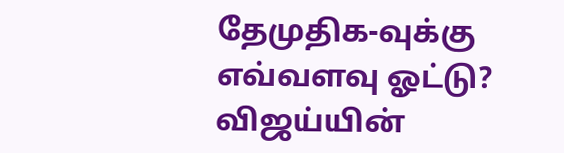தேமுதிக-வுக்கு எவ்வளவு ஓட்டு? விஜய்யின்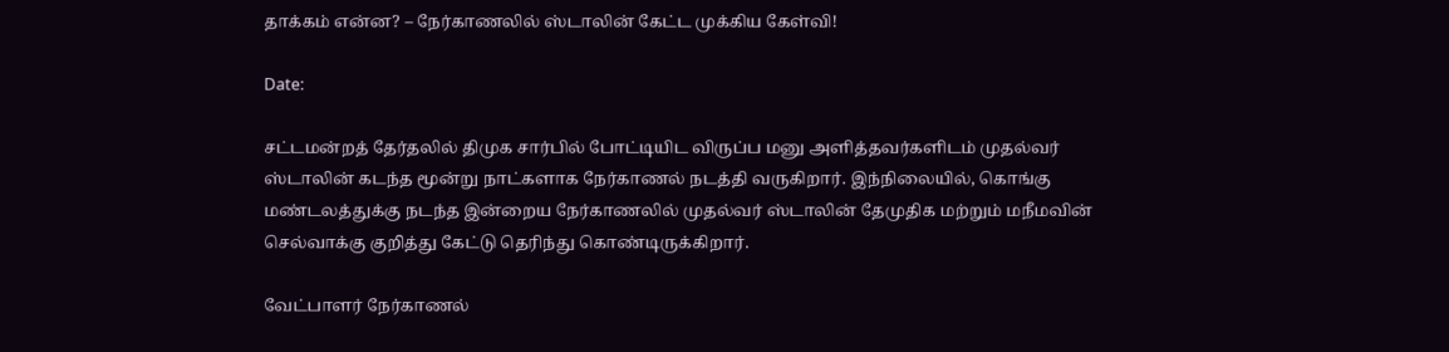தாக்கம் என்ன? – நேர்காணலில் ஸ்டாலின் கேட்ட முக்கிய கேள்வி!

Date:

சட்டமன்றத் தேர்தலில் திமுக சார்பில் போட்டியிட விருப்ப மனு அளித்தவர்களிடம் முதல்வர் ஸ்டாலின் கடந்த மூன்று நாட்களாக நேர்காணல் நடத்தி வருகிறார். இந்நிலையில், கொங்கு மண்டலத்துக்கு நடந்த இன்றைய நேர்காணலில் முதல்வர் ஸ்டாலின் தேமுதிக மற்றும் மநீமவின் செல்வாக்கு குறித்து கேட்டு தெரிந்து கொண்டிருக்கிறார்.

வேட்பாளர் நேர்காணல்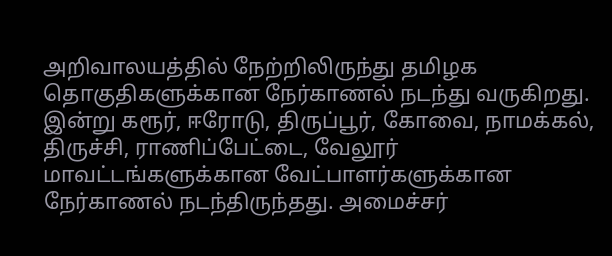அறிவாலயத்தில் நேற்றிலிருந்து தமிழக தொகுதிகளுக்கான நேர்காணல் நடந்து வருகிறது. இன்று கரூர், ஈரோடு, திருப்பூர், கோவை, நாமக்கல், திருச்சி, ராணிப்பேட்டை, வேலூர் மாவட்டங்களுக்கான வேட்பாளர்களுக்கான நேர்காணல் நடந்திருந்தது. அமைச்சர்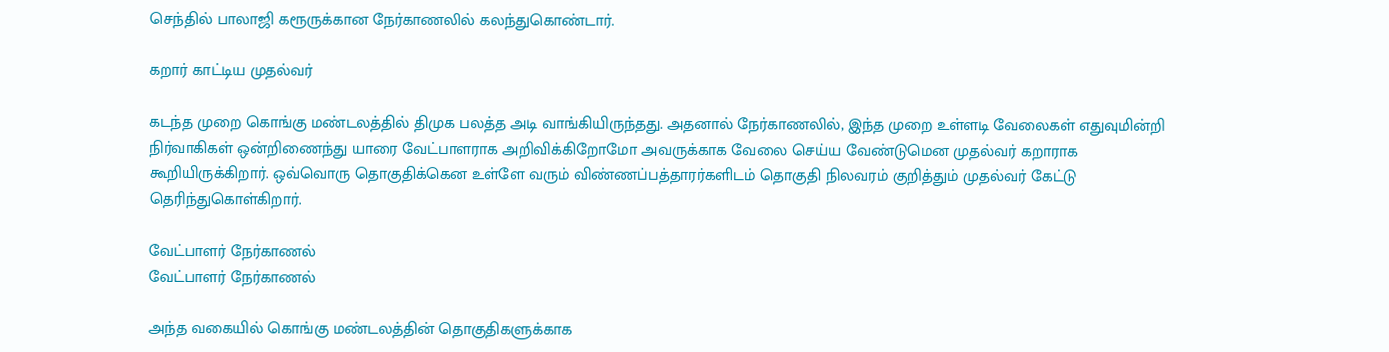செந்தில் பாலாஜி கரூருக்கான நேர்காணலில் கலந்துகொண்டார்.

கறார் காட்டிய முதல்வர்

கடந்த முறை கொங்கு மண்டலத்தில் திமுக பலத்த அடி வாங்கியிருந்தது. அதனால் நேர்காணலில், இந்த முறை உள்ளடி வேலைகள் எதுவுமின்றி நிர்வாகிகள் ஒன்றிணைந்து யாரை வேட்பாளராக அறிவிக்கிறோமோ அவருக்காக வேலை செய்ய வேண்டுமென முதல்வர் கறாராக கூறியிருக்கிறார். ஒவ்வொரு தொகுதிக்கென உள்ளே வரும் விண்ணப்பத்தாரர்களிடம் தொகுதி நிலவரம் குறித்தும் முதல்வர் கேட்டு தெரிந்துகொள்கிறார்.

வேட்பாளர் நேர்காணல்
வேட்பாளர் நேர்காணல்

அந்த வகையில் கொங்கு மண்டலத்தின் தொகுதிகளுக்காக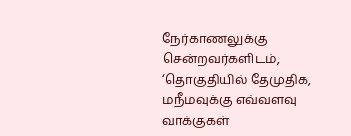நேர்காணலுக்கு சென்றவர்களிடம், ‘தொகுதியில் தேமுதிக, மநீமவுக்கு எவ்வளவு வாக்குகள்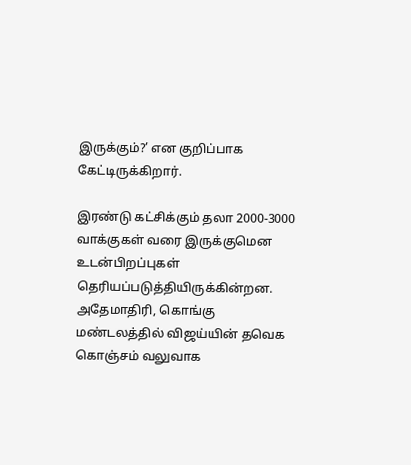இருக்கும்?’ என குறிப்பாக கேட்டிருக்கிறார்.

இரண்டு கட்சிக்கும் தலா 2000-3000 வாக்குகள் வரை இருக்குமென உடன்பிறப்புகள் தெரியப்படுத்தியிருக்கின்றன. அதேமாதிரி, கொங்கு மண்டலத்தில் விஜய்யின் தவெக கொஞ்சம் வலுவாக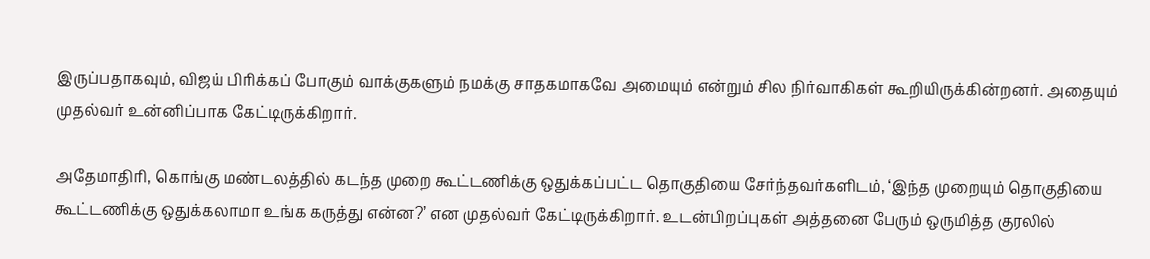இருப்பதாகவும், விஜய் பிரிக்கப் போகும் வாக்குகளும் நமக்கு சாதகமாகவே அமையும் என்றும் சில நிர்வாகிகள் கூறியிருக்கின்றனர். அதையும் முதல்வர் உன்னிப்பாக கேட்டிருக்கிறார்.

அதேமாதிரி, கொங்கு மண்டலத்தில் கடந்த முறை கூட்டணிக்கு ஒதுக்கப்பட்ட தொகுதியை சேர்ந்தவர்களிடம், ‘இந்த முறையும் தொகுதியை கூட்டணிக்கு ஒதுக்கலாமா உங்க கருத்து என்ன?’ என முதல்வர் கேட்டிருக்கிறார். உடன்பிறப்புகள் அத்தனை பேரும் ஒருமித்த குரலில்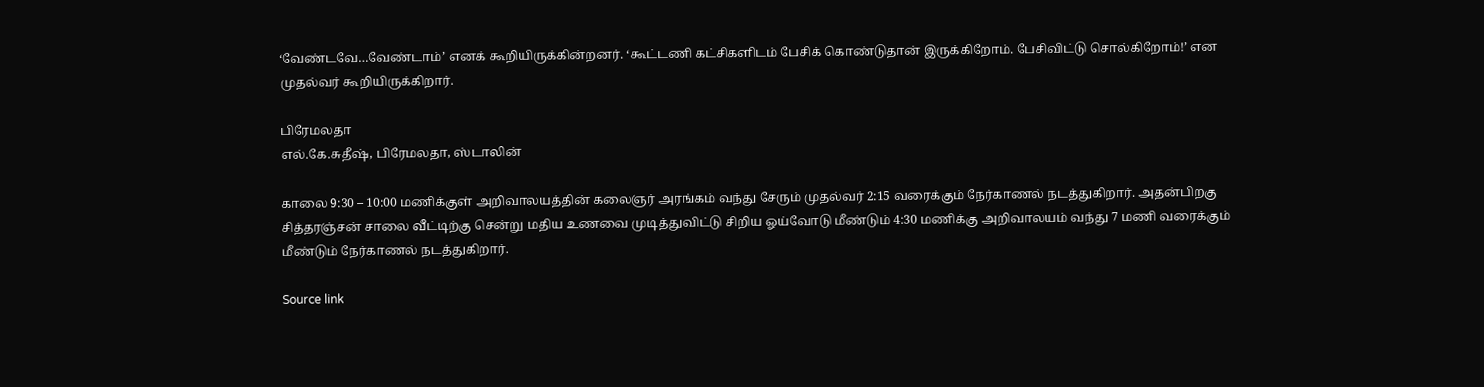‘வேண்டவே…வேண்டாம்’ எனக் கூறியிருக்கின்றனர். ‘கூட்டணி கட்சிகளிடம் பேசிக் கொண்டுதான் இருக்கிறோம். பேசிவிட்டு சொல்கிறோம்!’ என முதல்வர் கூறியிருக்கிறார்.

பிரேமலதா
எல்.கே.சுதீஷ், பிரேமலதா, ஸ்டாலின்

காலை 9:30 – 10:00 மணிக்குள் அறிவாலயத்தின் கலைஞர் அரங்கம் வந்து சேரும் முதல்வர் 2:15 வரைக்கும் நேர்காணல் நடத்துகிறார். அதன்பிறகு சித்தரஞ்சன் சாலை வீட்டிற்கு சென்று மதிய உணவை முடித்துவிட்டு சிறிய ஓய்வோடு மீண்டும் 4:30 மணிக்கு அறிவாலயம் வந்து 7 மணி வரைக்கும் மீண்டும் நேர்காணல் நடத்துகிறார்.

Source link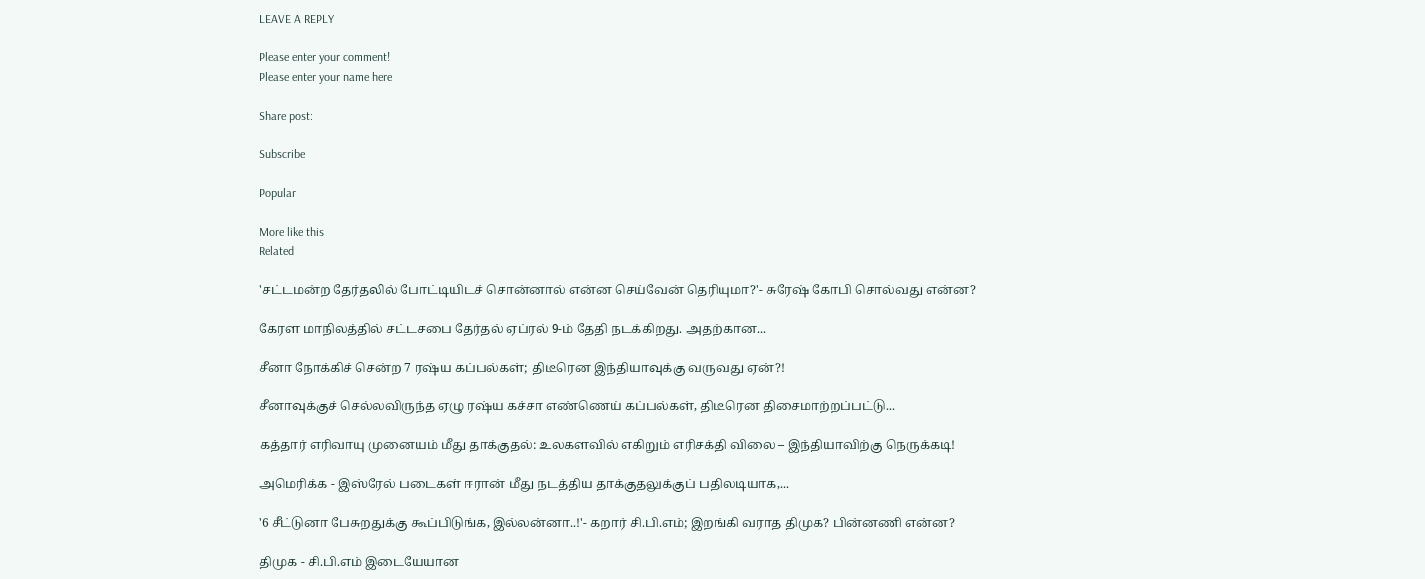LEAVE A REPLY

Please enter your comment!
Please enter your name here

Share post:

Subscribe

Popular

More like this
Related

'சட்டமன்ற தேர்தலில் போட்டியிடச் சொன்னால் என்ன செய்வேன் தெரியுமா?'- சுரேஷ் கோபி சொல்வது என்ன?

கேரள மாநிலத்தில் சட்டசபை தேர்தல் ஏப்ரல் 9-ம் தேதி நடக்கிறது. அதற்கான...

சீனா நோக்கிச் சென்ற 7 ரஷ்ய கப்பல்கள்; திடீரென இந்தியாவுக்கு வருவது ஏன்?!

சீனாவுக்குச் செல்லவிருந்த ஏழு ரஷ்ய கச்சா எண்ணெய் கப்பல்கள், திடீரென திசைமாற்றப்பட்டு...

கத்தார் எரிவாயு முனையம் மீது தாக்குதல்: உலகளவில் எகிறும் எரிசக்தி விலை – இந்தியாவிற்கு நெருக்கடி!

அமெரிக்க - இஸ்ரேல் படைகள் ஈரான் மீது நடத்திய தாக்குதலுக்குப் பதிலடியாக,...

'6 சீட்டுனா பேசுறதுக்கு கூப்பிடுங்க, இல்லன்னா..!'- கறார் சி.பி.எம்; இறங்கி வராத திமுக? பின்னணி என்ன?

திமுக - சி.பி.எம் இடையேயான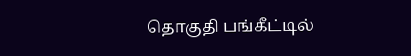தொகுதி பங்கீட்டில்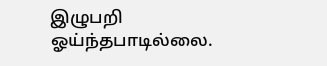இழுபறி ஓய்ந்தபாடில்லை.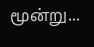மூன்று...